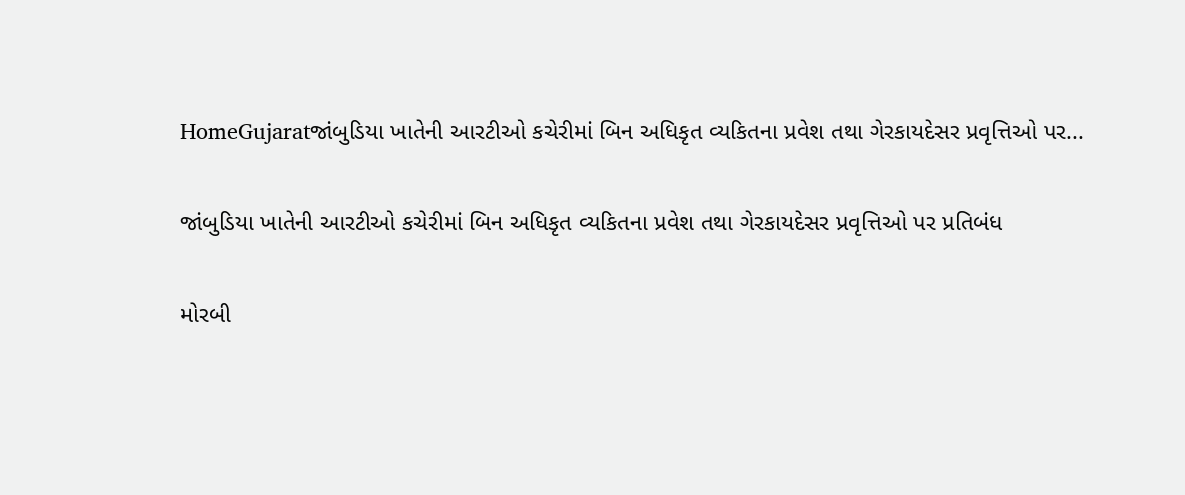HomeGujaratજાંબુડિયા ખાતેની આરટીઓ કચેરીમાં બિન અધિકૃત વ્યકિતના પ્રવેશ તથા ગેરકાયદેસર પ્રવૃત્તિઓ પર...

જાંબુડિયા ખાતેની આરટીઓ કચેરીમાં બિન અધિકૃત વ્યકિતના પ્રવેશ તથા ગેરકાયદેસર પ્રવૃત્તિઓ પર પ્રતિબંધ

મોરબી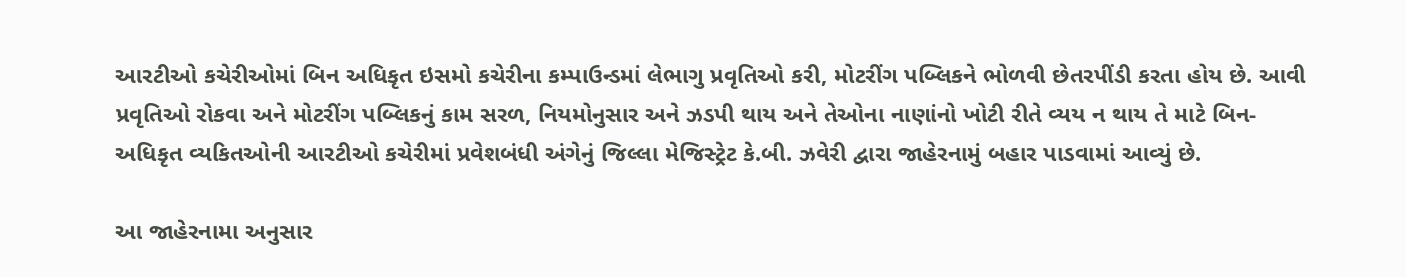આરટીઓ કચેરીઓમાં બિન અધિકૃત ઇસમો કચેરીના કમ્પાઉન્ડમાં લેભાગુ પ્રવૃતિઓ કરી, મોટરીંગ પબ્લિકને ભોળવી છેતરપીંડી કરતા હોય છે. આવી પ્રવૃતિઓ રોકવા અને મોટરીંગ પબ્લિકનું કામ સરળ, નિયમોનુસાર અને ઝડપી થાય અને તેઓના નાણાંનો ખોટી રીતે વ્યય ન થાય તે માટે બિન-અધિકૃત વ્યકિતઓની આરટીઓ કચેરીમાં પ્રવેશબંધી અંગેનું જિલ્લા મેજિસ્ટ્રેટ કે.બી. ઝવેરી દ્વારા જાહેરનામું બહાર પાડવામાં આવ્યું છે.

આ જાહેરનામા અનુસાર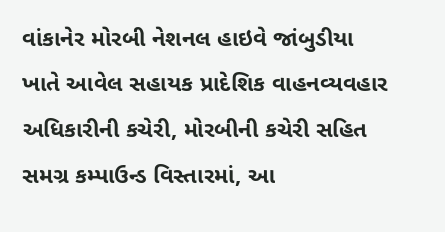વાંકાનેર મોરબી નેશનલ હાઇવે જાંબુડીયા ખાતે આવેલ સહાયક પ્રાદેશિક વાહનવ્યવહાર અધિકારીની કચેરી, મોરબીની કચેરી સહિત સમગ્ર કમ્પાઉન્ડ વિસ્તારમાં, આ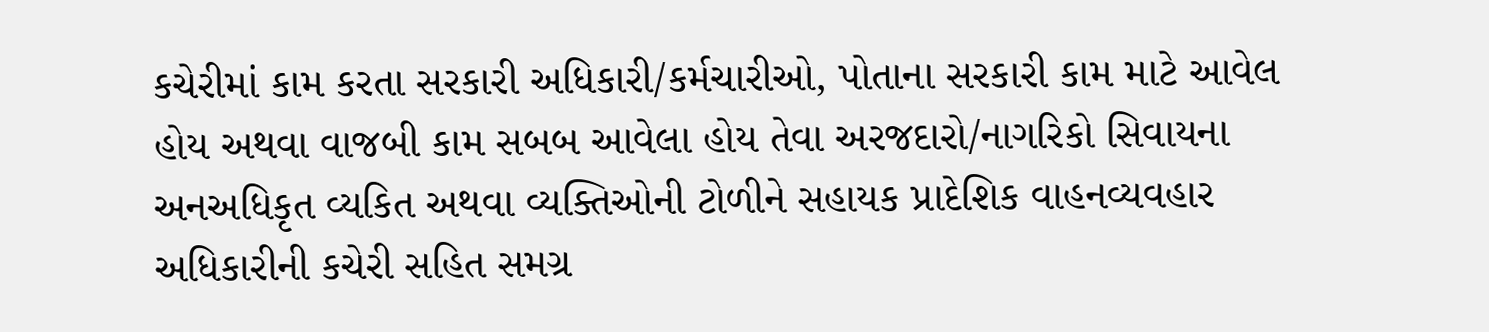કચેરીમાં કામ કરતા સરકારી અધિકારી/કર્મચારીઓ, પોતાના સરકારી કામ માટે આવેલ હોય અથવા વાજબી કામ સબબ આવેલા હોય તેવા અરજદારો/નાગરિકો સિવાયના અનઅધિકૃત વ્યકિત અથવા વ્યક્તિઓની ટોળીને સહાયક પ્રાદેશિક વાહનવ્યવહાર અધિકારીની કચેરી સહિત સમગ્ર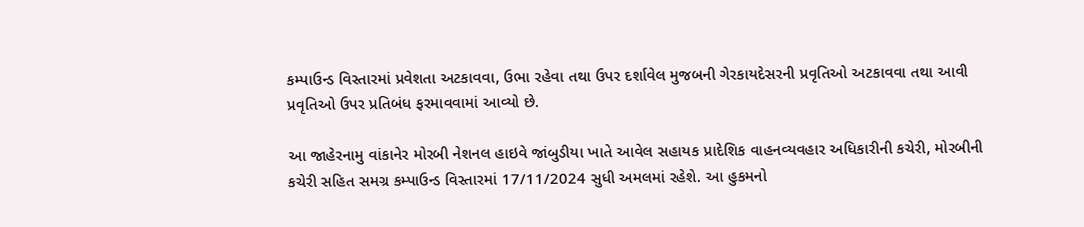કમ્પાઉન્ડ વિસ્તારમાં પ્રવેશતા અટકાવવા, ઉભા રહેવા તથા ઉપર દર્શાવેલ મુજબની ગેરકાયદેસરની પ્રવૃતિઓ અટકાવવા તથા આવી પ્રવૃતિઓ ઉપર પ્રતિબંધ ફરમાવવામાં આવ્યો છે.

આ જાહેરનામુ વાંકાનેર મોરબી નેશનલ હાઇવે જાંબુડીયા ખાતે આવેલ સહાયક પ્રાદેશિક વાહનવ્યવહાર અધિકારીની કચેરી, મોરબીની કચેરી સહિત સમગ્ર કમ્પાઉન્ડ વિસ્તારમાં 17/11/2024 સુધી અમલમાં રહેશે. આ હુકમનો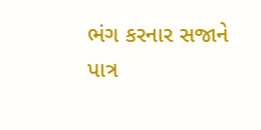ભંગ કરનાર સજાને પાત્ર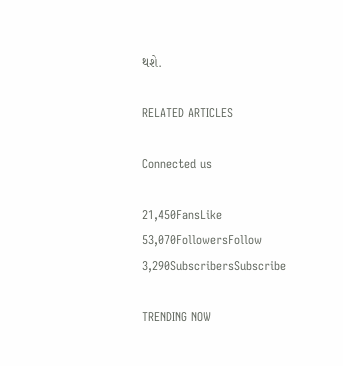થશે.

RELATED ARTICLES

Connected us

21,450FansLike
53,070FollowersFollow
3,290SubscribersSubscribe

TRENDING NOW